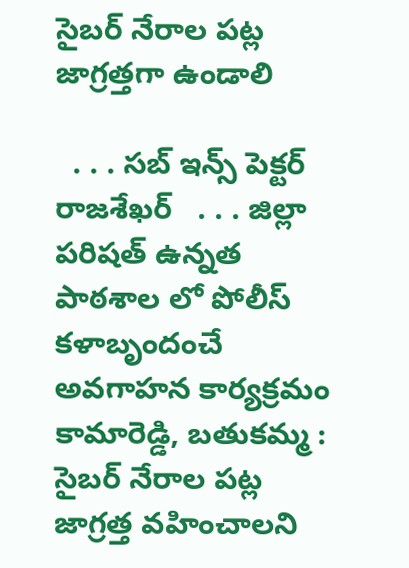సైబర్ నేరాల పట్ల జాగ్రత్తగా ఉండాలి

  . . . సబ్ ఇన్స్ పెక్టర్ రాజశేఖర్   . . . జిల్లా పరిషత్ ఉన్నత పాఠశాల లో పోలీస్ కళాబృందంచే అవగాహన కార్యక్రమం   కామారెడ్డి, బతుకమ్మ :   సైబర్ నేరాల పట్ల జాగ్రత్త వహించాలని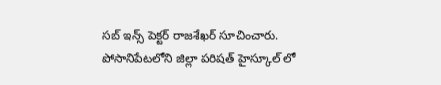సబ్ ఇన్స్ పెక్టర్ రాజశేఖర్ సూచించారు. పోసానిపేటలోని జిల్లా పరిషత్ హైస్కూల్ లో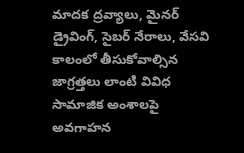మాదక ద్రవ్యాలు, మైనర్ డ్రైవింగ్, సైబర్ నేరాలు, వేసవి కాలంలో తీసుకోవాల్సిన జాగ్రత్తలు లాంటి వివిధ సామాజిక అంశాలపై అవగాహన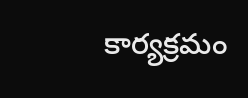కార్యక్రమం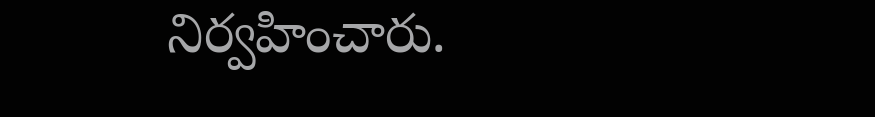నిర్వహించారు.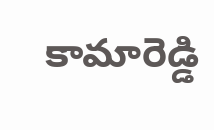కామారెడ్డి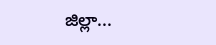జిల్లా...